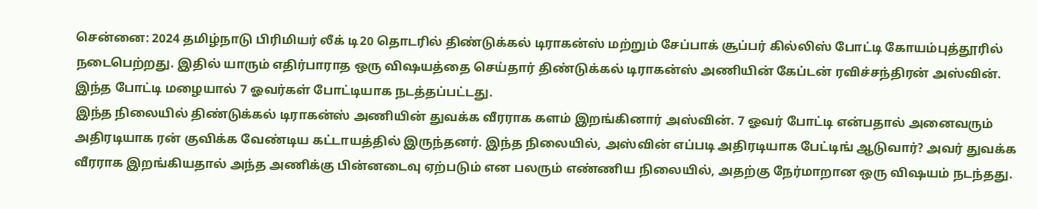சென்னை: 2024 தமிழ்நாடு பிரிமியர் லீக் டி20 தொடரில் திண்டுக்கல் டிராகன்ஸ் மற்றும் சேப்பாக் சூப்பர் கில்லிஸ் போட்டி கோயம்புத்தூரில் நடைபெற்றது. இதில் யாரும் எதிர்பாராத ஒரு விஷயத்தை செய்தார் திண்டுக்கல் டிராகன்ஸ் அணியின் கேப்டன் ரவிச்சந்திரன் அஸ்வின். இந்த போட்டி மழையால் 7 ஓவர்கள் போட்டியாக நடத்தப்பட்டது.
இந்த நிலையில் திண்டுக்கல் டிராகன்ஸ் அணியின் துவக்க வீரராக களம் இறங்கினார் அஸ்வின். 7 ஓவர் போட்டி என்பதால் அனைவரும் அதிரடியாக ரன் குவிக்க வேண்டிய கட்டாயத்தில் இருந்தனர். இந்த நிலையில், அஸ்வின் எப்படி அதிரடியாக பேட்டிங் ஆடுவார்? அவர் துவக்க வீரராக இறங்கியதால் அந்த அணிக்கு பின்னடைவு ஏற்படும் என பலரும் எண்ணிய நிலையில், அதற்கு நேர்மாறான ஒரு விஷயம் நடந்தது.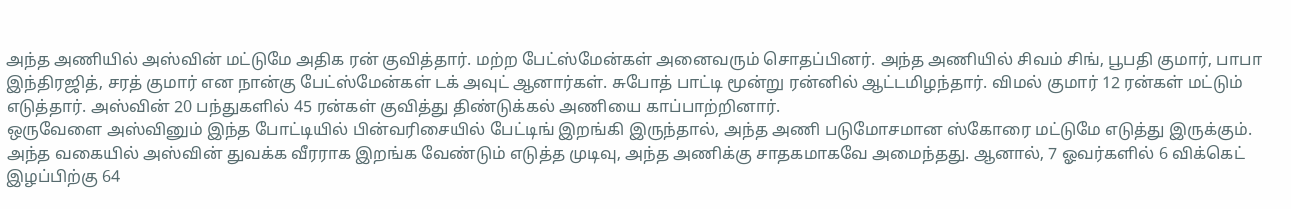அந்த அணியில் அஸ்வின் மட்டுமே அதிக ரன் குவித்தார். மற்ற பேட்ஸ்மேன்கள் அனைவரும் சொதப்பினர். அந்த அணியில் சிவம் சிங், பூபதி குமார், பாபா இந்திரஜித், சரத் குமார் என நான்கு பேட்ஸ்மேன்கள் டக் அவுட் ஆனார்கள். சுபோத் பாட்டி மூன்று ரன்னில் ஆட்டமிழந்தார். விமல் குமார் 12 ரன்கள் மட்டும் எடுத்தார். அஸ்வின் 20 பந்துகளில் 45 ரன்கள் குவித்து திண்டுக்கல் அணியை காப்பாற்றினார்.
ஒருவேளை அஸ்வினும் இந்த போட்டியில் பின்வரிசையில் பேட்டிங் இறங்கி இருந்தால், அந்த அணி படுமோசமான ஸ்கோரை மட்டுமே எடுத்து இருக்கும். அந்த வகையில் அஸ்வின் துவக்க வீரராக இறங்க வேண்டும் எடுத்த முடிவு, அந்த அணிக்கு சாதகமாகவே அமைந்தது. ஆனால், 7 ஓவர்களில் 6 விக்கெட் இழப்பிற்கு 64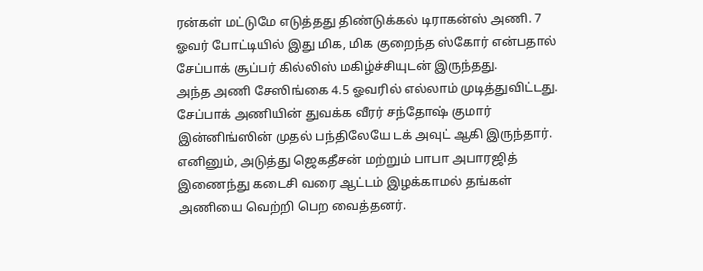ரன்கள் மட்டுமே எடுத்தது திண்டுக்கல் டிராகன்ஸ் அணி. 7 ஓவர் போட்டியில் இது மிக, மிக குறைந்த ஸ்கோர் என்பதால் சேப்பாக் சூப்பர் கில்லிஸ் மகிழ்ச்சியுடன் இருந்தது.
அந்த அணி சேஸிங்கை 4.5 ஓவரில் எல்லாம் முடித்துவிட்டது. சேப்பாக் அணியின் துவக்க வீரர் சந்தோஷ் குமார் இன்னிங்ஸின் முதல் பந்திலேயே டக் அவுட் ஆகி இருந்தார். எனினும், அடுத்து ஜெகதீசன் மற்றும் பாபா அபாரஜித் இணைந்து கடைசி வரை ஆட்டம் இழக்காமல் தங்கள் அணியை வெற்றி பெற வைத்தனர்.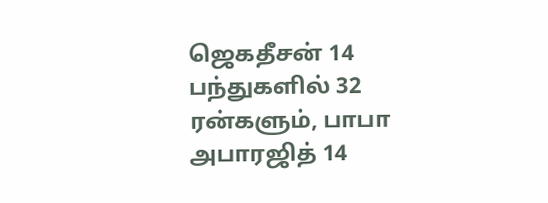ஜெகதீசன் 14 பந்துகளில் 32 ரன்களும், பாபா அபாரஜித் 14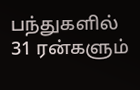பந்துகளில் 31 ரன்களும்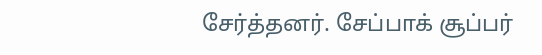சேர்த்தனர். சேப்பாக் சூப்பர்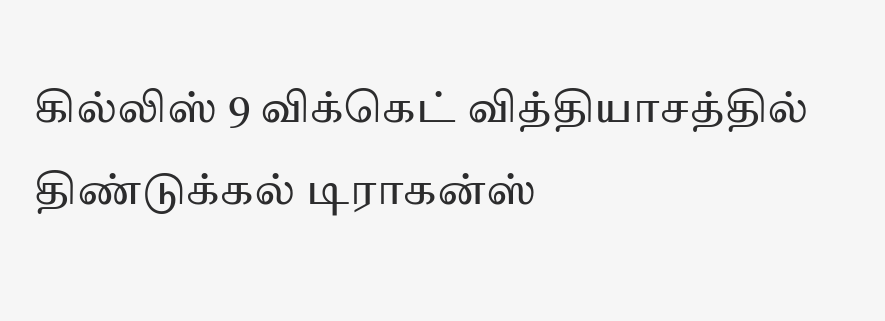கில்லிஸ் 9 விக்கெட் வித்தியாசத்தில் திண்டுக்கல் டிராகன்ஸ்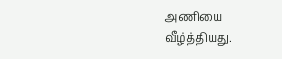அணியை வீழ்த்தியது.